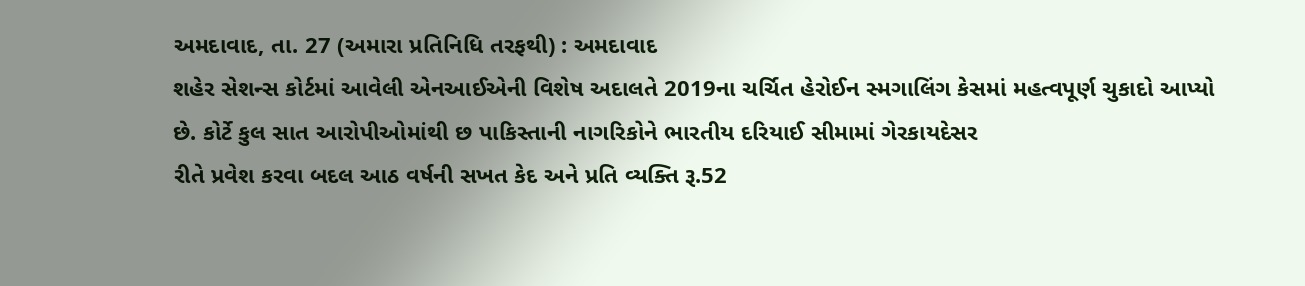અમદાવાદ, તા. 27 (અમારા પ્રતિનિધિ તરફથી) : અમદાવાદ
શહેર સેશન્સ કોર્ટમાં આવેલી એનઆઈએની વિશેષ અદાલતે 2019ના ચર્ચિત હેરોઈન સ્મગાલિંગ કેસમાં મહત્વપૂર્ણ ચુકાદો આપ્યો
છે. કોર્ટે કુલ સાત આરોપીઓમાંથી છ પાકિસ્તાની નાગરિકોને ભારતીય દરિયાઈ સીમામાં ગેરકાયદેસર
રીતે પ્રવેશ કરવા બદલ આઠ વર્ષની સખત કેદ અને પ્રતિ વ્યક્તિ રૂ.52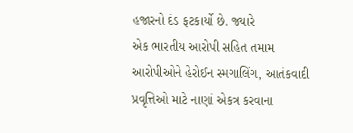હજારનો દંડ ફટકાર્યો છે. જ્યારે
એક ભારતીય આરોપી સહિત તમામ આરોપીઓને હેરોઈન સ્મગાલિંગ, આતંકવાદી પ્રવૃત્તિઓ માટે નાણાં એકત્ર કરવાના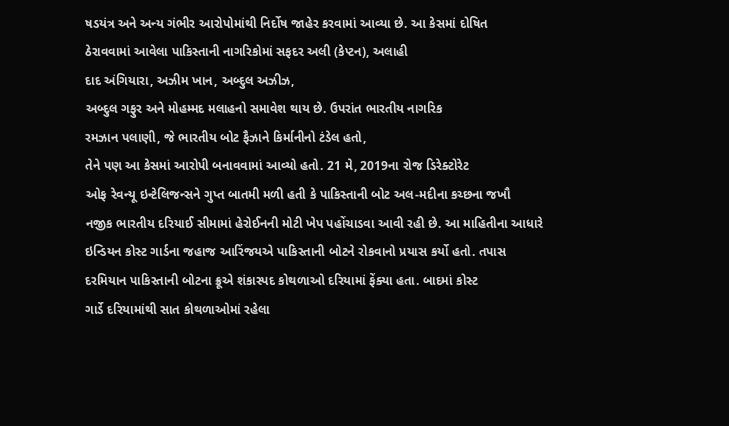ષડયંત્ર અને અન્ય ગંભીર આરોપોમાંથી નિર્દોષ જાહેર કરવામાં આવ્યા છે. આ કેસમાં દોષિત
ઠેરાવવામાં આવેલા પાકિસ્તાની નાગરિકોમાં સફદર અલી (કેપ્ટન), અલાહી
દાદ અંગિયારા, અઝીમ ખાન, અબ્દુલ અઝીઝ,
અબ્દુલ ગફુર અને મોહમ્મદ મલાહનો સમાવેશ થાય છે. ઉપરાંત ભારતીય નાગરિક
રમઝાન પલાણી, જે ભારતીય બોટ ફૈઝાને કિર્માનીનો ટંડેલ હતો,
તેને પણ આ કેસમાં આરોપી બનાવવામાં આવ્યો હતો. 21 મે, 2019ના રોજ ડિરેક્ટોરેટ
ઓફ રેવન્યૂ ઇન્ટેલિજન્સને ગુપ્ત બાતમી મળી હતી કે પાકિસ્તાની બોટ અલ-મદીના કચ્છના જખૌ
નજીક ભારતીય દરિયાઈ સીમામાં હેરોઈનની મોટી ખેપ પહોંચાડવા આવી રહી છે. આ માહિતીના આધારે
ઇન્ડિયન કોસ્ટ ગાર્ડના જહાજ આરિંજયએ પાકિસ્તાની બોટને રોકવાનો પ્રયાસ કર્યો હતો. તપાસ
દરમિયાન પાકિસ્તાની બોટના ક્રૂએ શંકાસ્પદ કોથળાઓ દરિયામાં ફેંક્યા હતા. બાદમાં કોસ્ટ
ગાર્ડે દરિયામાંથી સાત કોથળાઓમાં રહેલા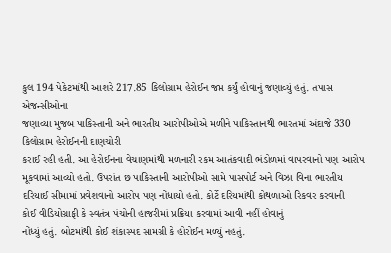કુલ 194 પેકેટમાંથી આશરે 217.85 કિલોગ્રામ હેરોઈન જપ્ત કર્યું હોવાનું જણાવ્યું હતું. તપાસ એજન્સીઓના
જણાવ્યા મુજબ પાકિસ્તાની અને ભારતીય આરોપીઓએ મળીને પાકિસ્તાનથી ભારતમાં અંદાજે 330 કિલોગ્રામ હેરોઈનની દાણચોરી
કરાઈ રહી હતી. આ હેરોઈનના વેચાણમાંથી મળનારી રકમ આતંકવાદી ભંડોળમાં વાપરવાનો પણ આરોપ
મૂકવામાં આવ્યો હતો. ઉપરાંત છ પાકિસ્તાની આરોપીઓ સામે પાસપોર્ટ અને વિઝા વિના ભારતીય
દરિયાઈ સીમામાં પ્રવેશવાનો આરોપ પણ નોંધાયો હતો. કોર્ટે દરિયમાંથી કોથળાઓ રિકવર કરવાની
કોઈ વીડિયોગ્રાફી કે સ્વતંત્ર પંચોની હાજરીમાં પ્રક્રિયા કરવામાં આવી નહીં હોવાનું
નોંધ્યું હતું. બોટમાંથી કોઈ શંકાસ્પદ સામગ્રી કે હોરોઈન મળ્યું નહતું.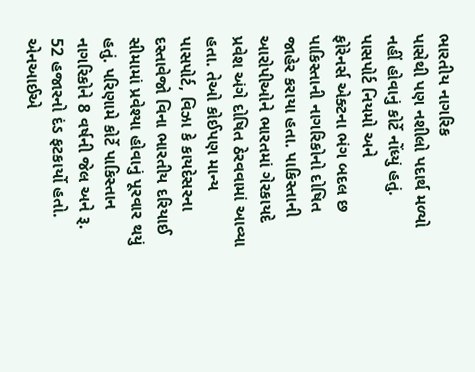ભારતીય નાગરિક
પાસેથી પણ નશીલો પદાર્થ મળ્યો નહીં હોવાનું કોર્ટે નોંધ્યું હતું. પાસપોર્ટ નિયમો અને
ફોરેનર્સ એક્ટના ભંગ બદલ છ પાકિસ્તાની નાગરિકોનો દોષિત જાહેર કરાયા હતા. પાકિસ્તાની
આરોપીઓને ભારતમાં ગેરકાયદે પ્રવેશ અંગે દોષિત ઠેરવવામાં આવ્યા હતા. તેઓ કોઈપણ માન્ય
પાસપોર્ટ, વિઝા કે કાયદેસરના દસ્તાવેજો વિના ભારતીય દરિયાઈ
સીમામાં પ્રવેશ્યા હોવાનું પૂરવાર થયું હતું. પરિણામે કોર્ટે પાકિસ્તાન નાગરિકોને 8 વર્ષની જેલ અને રૂ. 52 હજારનો દંડ ફટકાર્યો હતો. એનઆઈએ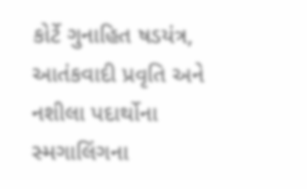કોર્ટે ગુનાહિત ષડયંત્ર, આતંકવાદી પ્રવૃતિ અને નશીલા પદાર્થોના સ્મગાલિંગના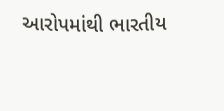આરોપમાંથી ભારતીય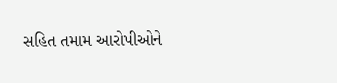સહિત તમામ આરોપીઓને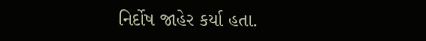નિર્દોષ જાહેર કર્યા હતા.